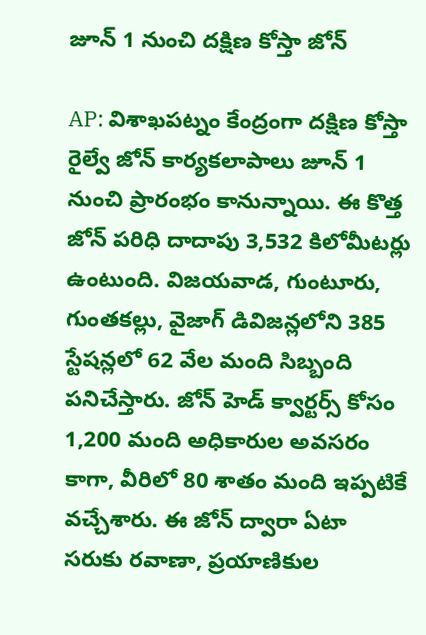జూన్ 1 నుంచి దక్షిణ కోస్తా జోన్

AP: విశాఖపట్నం కేంద్రంగా దక్షిణ కోస్తా రైల్వే జోన్ కార్యకలాపాలు జూన్ 1 నుంచి ప్రారంభం కానున్నాయి. ఈ కొత్త జోన్ పరిధి దాదాపు 3,532 కిలోమీటర్లు ఉంటుంది. విజయవాడ, గుంటూరు, గుంతకల్లు, వైజాగ్ డివిజన్లలోని 385 స్టేషన్లలో 62 వేల మంది సిబ్బంది పనిచేస్తారు. జోన్ హెడ్ క్వార్టర్స్ కోసం 1,200 మంది అధికారుల అవసరం కాగా, వీరిలో 80 శాతం మంది ఇప్పటికే వచ్చేశారు. ఈ జోన్ ద్వారా ఏటా సరుకు రవాణా, ప్రయాణికుల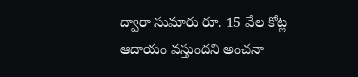ద్వారా సుమారు రూ. 15 వేల కోట్ల ఆదాయం వస్తుందని అంచనా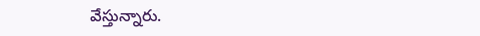వేస్తున్నారు.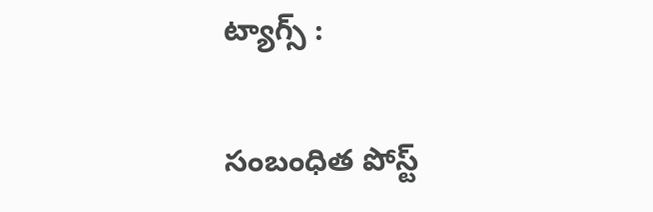ట్యాగ్స్ :

సంబంధిత పోస్ట్